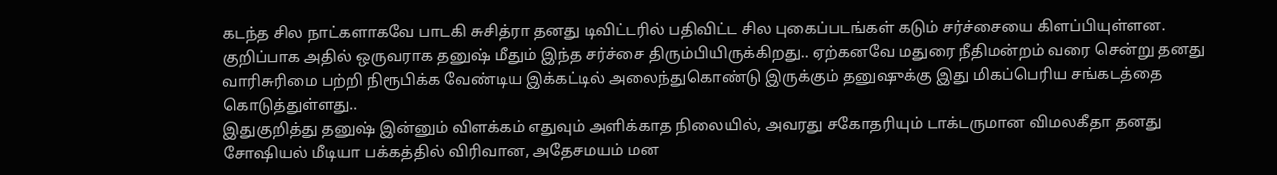கடந்த சில நாட்களாகவே பாடகி சுசித்ரா தனது டிவிட்டரில் பதிவிட்ட சில புகைப்படங்கள் கடும் சர்ச்சையை கிளப்பியுள்ளன. குறிப்பாக அதில் ஒருவராக தனுஷ் மீதும் இந்த சர்ச்சை திரும்பியிருக்கிறது.. ஏற்கனவே மதுரை நீதிமன்றம் வரை சென்று தனது வாரிசுரிமை பற்றி நிரூபிக்க வேண்டிய இக்கட்டில் அலைந்துகொண்டு இருக்கும் தனுஷுக்கு இது மிகப்பெரிய சங்கடத்தை கொடுத்துள்ளது..
இதுகுறித்து தனுஷ் இன்னும் விளக்கம் எதுவும் அளிக்காத நிலையில், அவரது சகோதரியும் டாக்டருமான விமலகீதா தனது சோஷியல் மீடியா பக்கத்தில் விரிவான, அதேசமயம் மன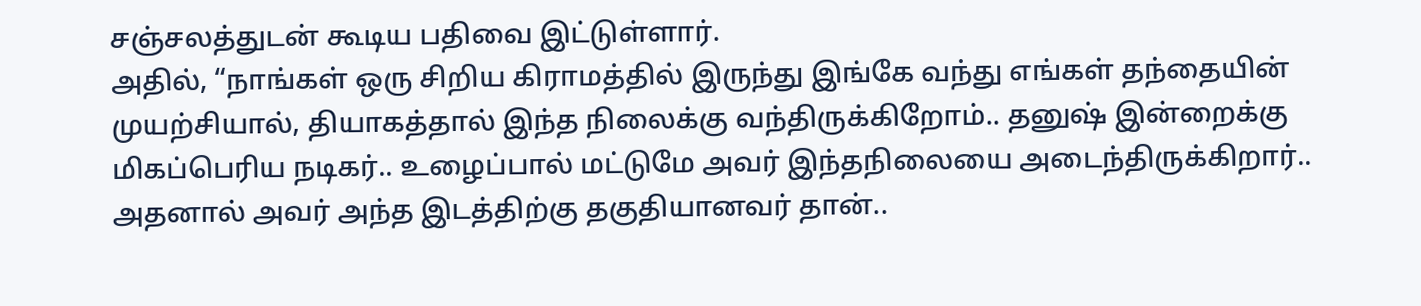சஞ்சலத்துடன் கூடிய பதிவை இட்டுள்ளார்.
அதில், “நாங்கள் ஒரு சிறிய கிராமத்தில் இருந்து இங்கே வந்து எங்கள் தந்தையின் முயற்சியால், தியாகத்தால் இந்த நிலைக்கு வந்திருக்கிறோம்.. தனுஷ் இன்றைக்கு மிகப்பெரிய நடிகர்.. உழைப்பால் மட்டுமே அவர் இந்தநிலையை அடைந்திருக்கிறார்.. அதனால் அவர் அந்த இடத்திற்கு தகுதியானவர் தான்..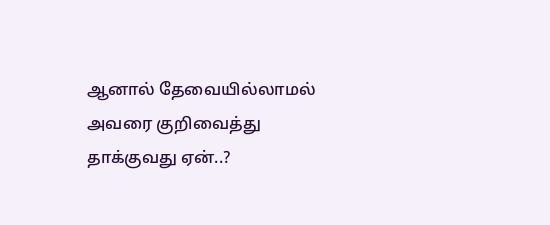ஆனால் தேவையில்லாமல் அவரை குறிவைத்து தாக்குவது ஏன்..?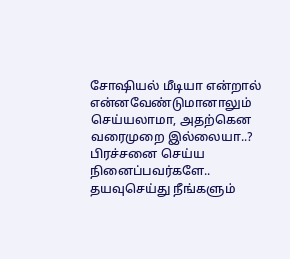சோஷியல் மீடியா என்றால் என்னவேண்டுமானாலும் செய்யலாமா, அதற்கென வரைமுறை இல்லையா..? பிரச்சனை செய்ய நினைப்பவர்களே.. தயவுசெய்து நீங்களும்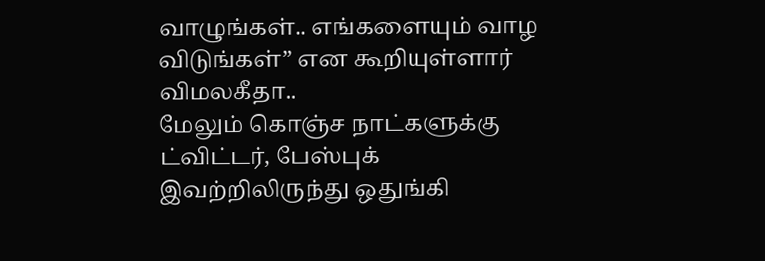வாழுங்கள்.. எங்களையும் வாழ விடுங்கள்” என கூறியுள்ளார் விமலகீதா..
மேலும் கொஞ்ச நாட்களுக்கு ட்விட்டர், பேஸ்புக் இவற்றிலிருந்து ஒதுங்கி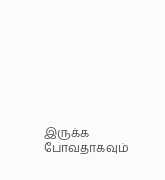இருக்க போவதாகவும்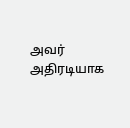அவர் அதிரடியாக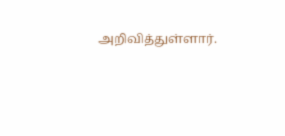அறிவித்துள்ளார்.